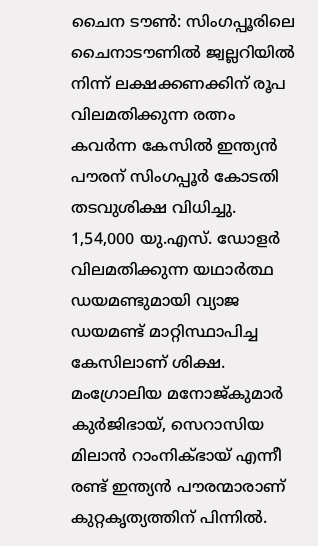ചൈന ടൗൺ: സിംഗപ്പൂരിലെ ചൈനാടൗണിൽ ജ്വല്ലറിയിൽ നിന്ന് ലക്ഷക്കണക്കിന് രൂപ വിലമതിക്കുന്ന രത്നം കവർന്ന കേസിൽ ഇന്ത്യൻ പൗരന് സിംഗപ്പൂർ കോടതി തടവുശിക്ഷ വിധിച്ചു. 1,54,000 യു.എസ്. ഡോളർ വിലമതിക്കുന്ന യഥാർത്ഥ ഡയമണ്ടുമായി വ്യാജ ഡയമണ്ട് മാറ്റിസ്ഥാപിച്ച കേസിലാണ് ശിക്ഷ.
മംഗ്രോലിയ മനോജ്കുമാർ കുർജിഭായ്, സെറാസിയ മിലാൻ റാംനിക്ഭായ് എന്നീ രണ്ട് ഇന്ത്യൻ പൗരന്മാരാണ് കുറ്റകൃത്യത്തിന് പിന്നിൽ.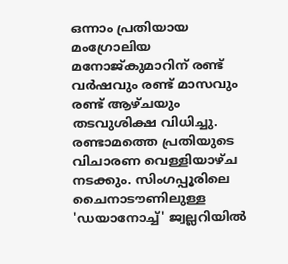ഒന്നാം പ്രതിയായ മംഗ്രോലിയ മനോജ്കുമാറിന് രണ്ട് വർഷവും രണ്ട് മാസവും രണ്ട് ആഴ്ചയും തടവുശിക്ഷ വിധിച്ചു. രണ്ടാമത്തെ പ്രതിയുടെ വിചാരണ വെള്ളിയാഴ്ച നടക്കും. സിംഗപ്പൂരിലെ ചൈനാടൗണിലുള്ള 'ഡയാനോച്ച്' ജ്വല്ലറിയിൽ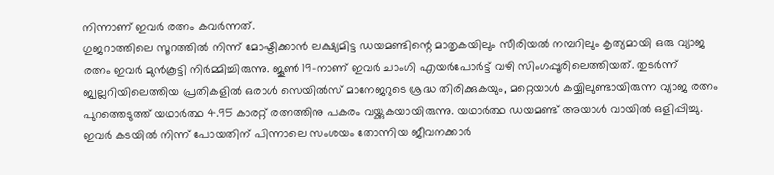നിന്നാണ് ഇവർ രത്നം കവർന്നത്.
ഗുജറാത്തിലെ സൂറത്തിൽ നിന്ന് മോഷ്ടിക്കാൻ ലക്ഷ്യമിട്ട ഡയമണ്ടിന്റെ മാതൃകയിലും സീരിയൽ നമ്പറിലും കൃത്യമായി ഒരു വ്യാജ രത്നം ഇവർ മുൻകൂട്ടി നിർമ്മിച്ചിരുന്നു. ജൂൺ 19-നാണ് ഇവർ ചാംഗി എയർപോർട്ട് വഴി സിംഗപ്പൂരിലെത്തിയത്. തുടർന്ന് ജ്വല്ലറിയിലെത്തിയ പ്രതികളിൽ ഒരാൾ സെയിൽസ് മാനേജറുടെ ശ്രദ്ധ തിരിക്കുകയും, മറ്റെയാൾ കയ്യിലുണ്ടായിരുന്ന വ്യാജ രത്നം പുറത്തെടുത്ത് യഥാർത്ഥ 4.95 കാരറ്റ് രത്നത്തിനു പകരം വയ്ക്കുകയായിരുന്നു. യഥാർത്ഥ ഡയമണ്ട് അയാൾ വായിൽ ഒളിപ്പിച്ചു.
ഇവർ കടയിൽ നിന്ന് പോയതിന് പിന്നാലെ സംശയം തോന്നിയ ജീവനക്കാർ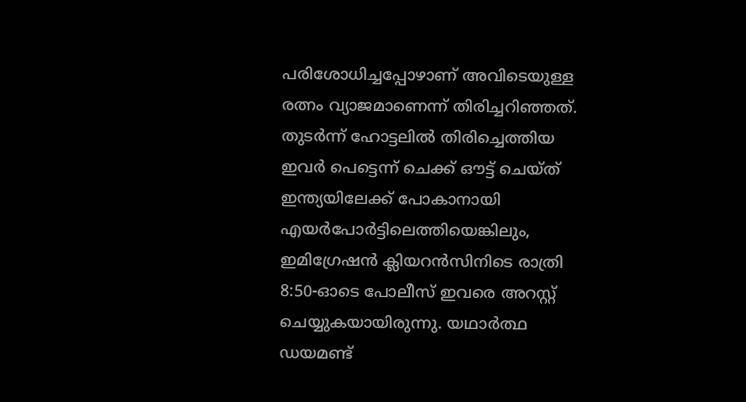പരിശോധിച്ചപ്പോഴാണ് അവിടെയുള്ള രത്നം വ്യാജമാണെന്ന് തിരിച്ചറിഞ്ഞത്. തുടർന്ന് ഹോട്ടലിൽ തിരിച്ചെത്തിയ ഇവർ പെട്ടെന്ന് ചെക്ക് ഔട്ട് ചെയ്ത് ഇന്ത്യയിലേക്ക് പോകാനായി എയർപോർട്ടിലെത്തിയെങ്കിലും, ഇമിഗ്രേഷൻ ക്ലിയറൻസിനിടെ രാത്രി 8:50-ഓടെ പോലീസ് ഇവരെ അറസ്റ്റ് ചെയ്യുകയായിരുന്നു. യഥാർത്ഥ ഡയമണ്ട്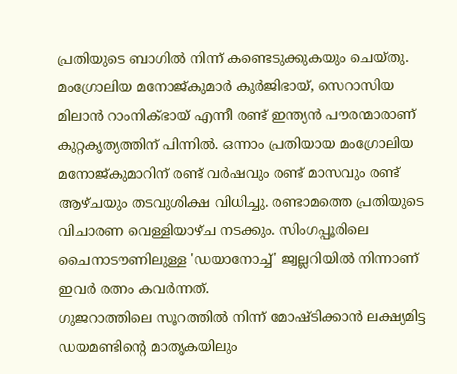പ്രതിയുടെ ബാഗിൽ നിന്ന് കണ്ടെടുക്കുകയും ചെയ്തു.
മംഗ്രോലിയ മനോജ്കുമാർ കുർജിഭായ്, സെറാസിയ മിലാൻ റാംനിക്ഭായ് എന്നീ രണ്ട് ഇന്ത്യൻ പൗരന്മാരാണ് കുറ്റകൃത്യത്തിന് പിന്നിൽ. ഒന്നാം പ്രതിയായ മംഗ്രോലിയ മനോജ്കുമാറിന് രണ്ട് വർഷവും രണ്ട് മാസവും രണ്ട് ആഴ്ചയും തടവുശിക്ഷ വിധിച്ചു. രണ്ടാമത്തെ പ്രതിയുടെ വിചാരണ വെള്ളിയാഴ്ച നടക്കും. സിംഗപ്പൂരിലെ ചൈനാടൗണിലുള്ള 'ഡയാനോച്ച്' ജ്വല്ലറിയിൽ നിന്നാണ് ഇവർ രത്നം കവർന്നത്.
ഗുജറാത്തിലെ സൂറത്തിൽ നിന്ന് മോഷ്ടിക്കാൻ ലക്ഷ്യമിട്ട ഡയമണ്ടിന്റെ മാതൃകയിലും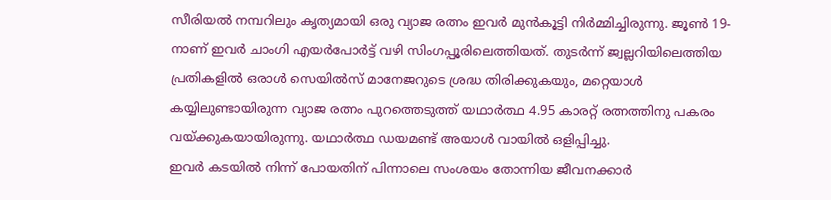സീരിയൽ നമ്പറിലും കൃത്യമായി ഒരു വ്യാജ രത്നം ഇവർ മുൻകൂട്ടി നിർമ്മിച്ചിരുന്നു. ജൂൺ 19-നാണ് ഇവർ ചാംഗി എയർപോർട്ട് വഴി സിംഗപ്പൂരിലെത്തിയത്. തുടർന്ന് ജ്വല്ലറിയിലെത്തിയ പ്രതികളിൽ ഒരാൾ സെയിൽസ് മാനേജറുടെ ശ്രദ്ധ തിരിക്കുകയും, മറ്റെയാൾ കയ്യിലുണ്ടായിരുന്ന വ്യാജ രത്നം പുറത്തെടുത്ത് യഥാർത്ഥ 4.95 കാരറ്റ് രത്നത്തിനു പകരം വയ്ക്കുകയായിരുന്നു. യഥാർത്ഥ ഡയമണ്ട് അയാൾ വായിൽ ഒളിപ്പിച്ചു.
ഇവർ കടയിൽ നിന്ന് പോയതിന് പിന്നാലെ സംശയം തോന്നിയ ജീവനക്കാർ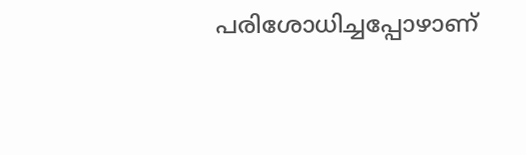പരിശോധിച്ചപ്പോഴാണ്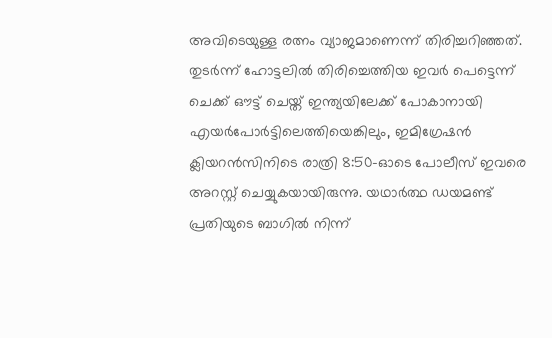അവിടെയുള്ള രത്നം വ്യാജമാണെന്ന് തിരിച്ചറിഞ്ഞത്. തുടർന്ന് ഹോട്ടലിൽ തിരിച്ചെത്തിയ ഇവർ പെട്ടെന്ന് ചെക്ക് ഔട്ട് ചെയ്ത് ഇന്ത്യയിലേക്ക് പോകാനായി എയർപോർട്ടിലെത്തിയെങ്കിലും, ഇമിഗ്രേഷൻ ക്ലിയറൻസിനിടെ രാത്രി 8:50-ഓടെ പോലീസ് ഇവരെ അറസ്റ്റ് ചെയ്യുകയായിരുന്നു. യഥാർത്ഥ ഡയമണ്ട് പ്രതിയുടെ ബാഗിൽ നിന്ന്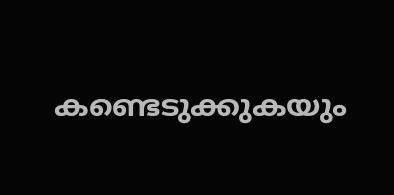കണ്ടെടുക്കുകയും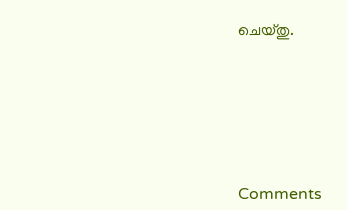ചെയ്തു.







Comments